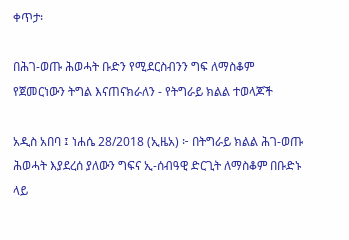ቀጥታ፡

በሕገ-ወጡ ሕወሓት ቡድን የሚደርስብንን ግፍ ለማስቆም የጀመርነውን ትግል እናጠናክራለን - የትግራይ ክልል ተወላጆች

አዲስ አበባ ፤ ነሐሴ 28/2018 (ኢዜአ) ፦ በትግራይ ክልል ሕገ-ወጡ ሕወሓት እያደረሰ ያለውን ግፍና ኢ-ሰብዓዊ ድርጊት ለማስቆም በቡድኑ ላይ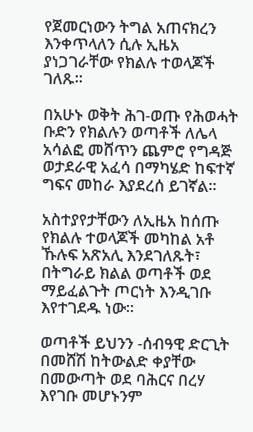የጀመርነውን ትግል አጠናክረን እንቀጥላለን ሲሉ ኢዜአ ያነጋገራቸው የክልሉ ተወላጆች ገለጹ።

በአሁኑ ወቅት ሕገ-ወጡ የሕወሓት ቡድን የክልሉን ወጣቶች ለሌላ አሳልፎ መሸጥን ጨምሮ የግዳጅ ወታደራዊ አፈሳ በማካሄድ ከፍተኛ ግፍና መከራ እያደረሰ ይገኛል።

አስተያየታቸውን ለኢዜአ ከሰጡ የክልሉ ተወላጆች መካከል አቶ ኹሉፍ አጽአሊ እንደገለጹት፣ በትግራይ ክልል ወጣቶች ወደ ማይፈልጉት ጦርነት እንዲገቡ እየተገደዱ ነው።

ወጣቶች ይህንን -ሰብዓዊ ድርጊት በመሸሽ ከትውልድ ቀያቸው በመውጣት ወደ ባሕርና በረሃ እየገቡ መሆኑንም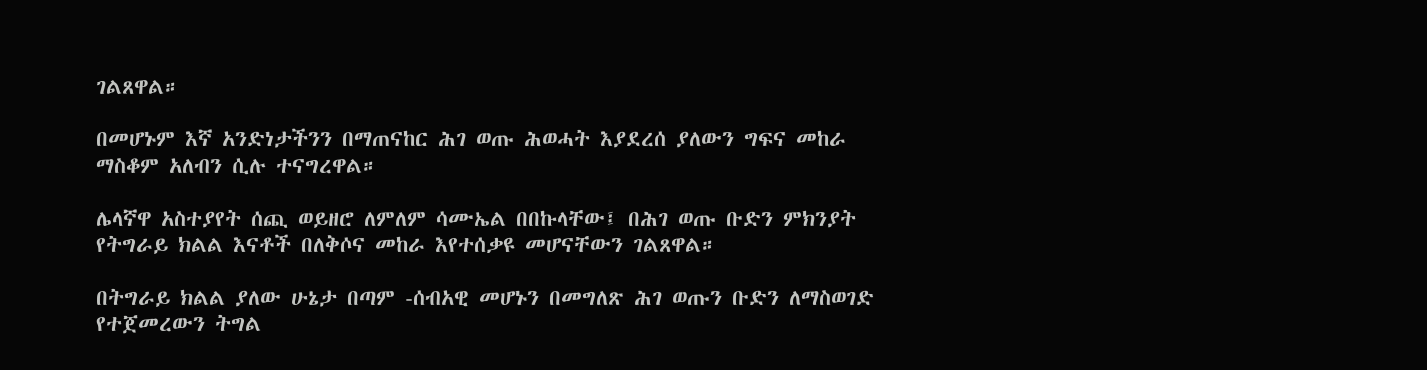ገልጸዋል።

በመሆኑም እኛ አንድነታችንን በማጠናከር ሕገ ወጡ ሕወሓት እያደረሰ ያለውን ግፍና መከራ ማስቆም አለብን ሲሉ ተናግረዋል።

ሌላኛዋ አስተያየት ሰጪ ወይዘሮ ለምለም ሳሙኤል በበኩላቸው፤ በሕገ ወጡ ቡድን ምክንያት የትግራይ ክልል እናቶች በለቅሶና መከራ እየተሰቃዩ መሆናቸውን ገልጸዋል።

በትግራይ ክልል ያለው ሁኔታ በጣም -ሰብአዊ መሆኑን በመግለጽ ሕገ ወጡን ቡድን ለማስወገድ የተጀመረውን ትግል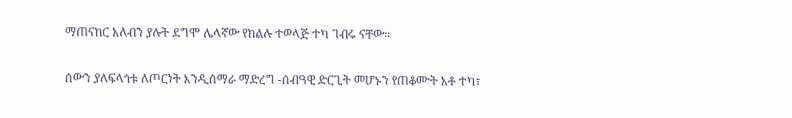ማጠናከር አለብን ያሉት ደግሞ ሌላኛው የክልሉ ተወላጅ ተካ ገብሩ ናቸው።

ሰውን ያለፍላጎቱ ለጦርነት እንዲሰማራ ማድረግ -ሰብዓዊ ድርጊት መሆኑን የጠቆሙት አቶ ተካ፣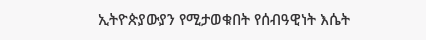ኢትዮጵያውያን የሚታወቁበት የሰብዓዊነት እሴት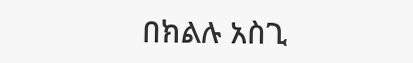በክልሉ አስጊ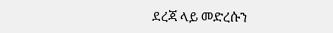ደረጃ ላይ መድረሱን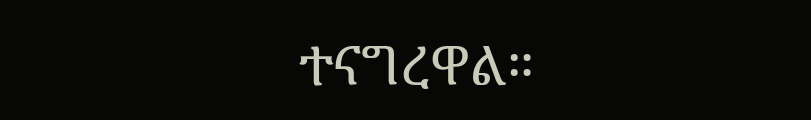ተናግረዋል።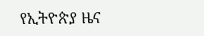የኢትዮጵያ ዜና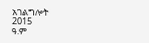አገልግሎት
2015
ዓ.ም